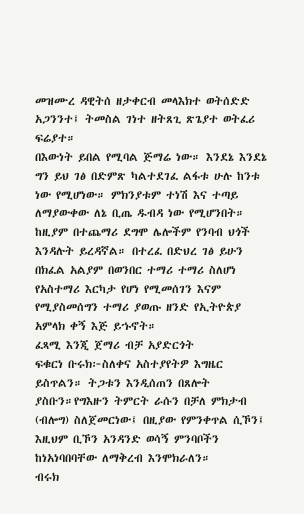መዝሙረ ዳዊትሰ ዘታቀርብ መላእክተ ወትሰድድ አጋንንተ፤ ትመስል ገነተ ዘትጸጊ ጽጌያተ ወትፈሪ ፍሬያተ።
በእውነት ይበል የሚባል ጅማሬ ነው። እንደኔ እንደኔ ግን ይህ ገፅ በድምጽ ካልተደገፈ ልፋቱ ሁሉ ከንቱ ነው የሚሆነው። ምክንያቱም ተነሽ እና ተጣይ ለማያውቀው ለኔ ቢጤ ዱብዳ ነው የሚሆንበት። ከዚያም በተጨማሪ ደግሞ ሌሎችም የንባብ ህጎች እንዳሉት ይረዳኛል። በተረፈ በድህረ ገፅ ይሁን በክፈል አልያም በወንበር ተማሪ ተማሪ ስለሆነ የአስተማሪ እርካታ የሆነ የሚመሰገን እናም የሚያስመሰግን ተማሪ ያወጡ ዘንድ የኢትዮጵያ አምላክ ቀኝ እጅ ይኁኖት።
ፈጻሚ እንጂ ጀማሪ ብቻ አያድርጎት
ፍቁርነ ቡሩክ፦ስለቀና አስተያየትዎ እግዜር ይስጥልን። ትጋቱን እንዲሰጠን በጸሎት ያስቡን።የግእዙን ትምርት ራሱን በቻለ ምክታብ (ብሎግ) ስለጀመርነው፤ በዚያው የምንቀጥል ሲኾን፤ እዚህም ቢኾን አንዳንድ ወሳኝ ምንባቦችን ከነአነባበባቸው ለማቅረብ እንሞክራለን።
ብሩክ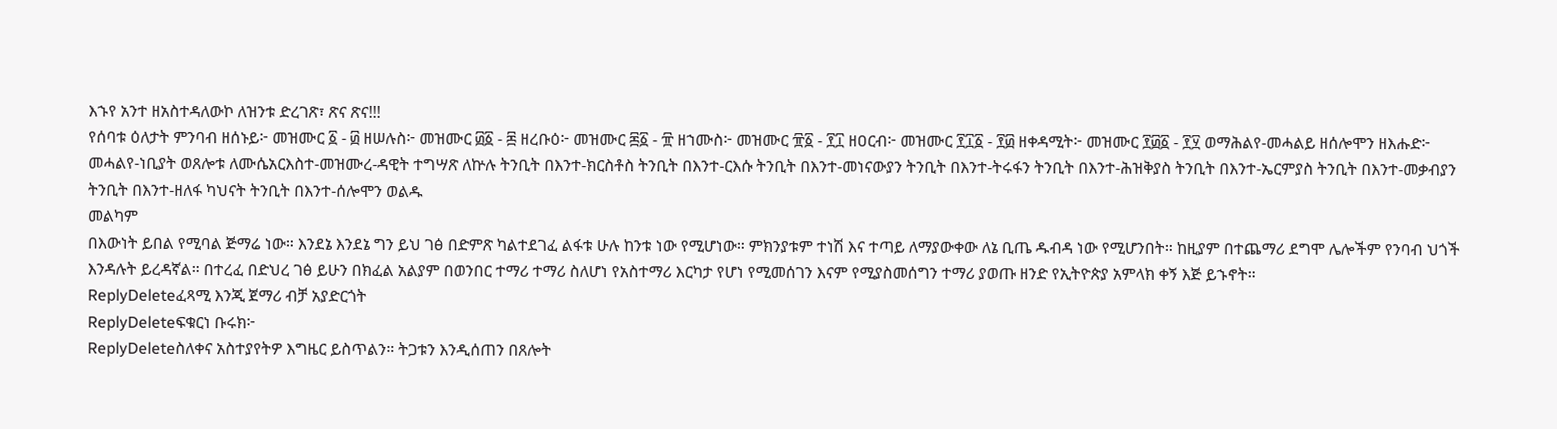እኁየ አንተ ዘአስተዳለውኮ ለዝንቱ ድረገጽ፣ ጽና ጽና!!!
የሰባቱ ዕለታት ምንባብ ዘሰኑይ፦ መዝሙር ፩ - ፴ ዘሠሉስ፦ መዝሙር ፴፩ - ፷ ዘረቡዕ፦ መዝሙር ፷፩ - ፹ ዘኀሙስ፦ መዝሙር ፹፩ - ፻፲ ዘዐርብ፦ መዝሙር ፻፲፩ - ፻፴ ዘቀዳሚት፦ መዝሙር ፻፴፩ - ፻፶ ወማሕልየ-መሓልይ ዘሰሎሞን ዘእሑድ፦ መሓልየ-ነቢያት ወጸሎቱ ለሙሴአርእስተ-መዝሙረ-ዳዊት ተግሣጽ ለኵሉ ትንቢት በእንተ-ክርስቶስ ትንቢት በእንተ-ርእሱ ትንቢት በእንተ-መነናውያን ትንቢት በእንተ-ትሩፋን ትንቢት በእንተ-ሕዝቅያስ ትንቢት በእንተ-ኤርምያስ ትንቢት በእንተ-መቃብያን ትንቢት በእንተ-ዘለፋ ካህናት ትንቢት በእንተ-ሰሎሞን ወልዱ
መልካም
በእውነት ይበል የሚባል ጅማሬ ነው። እንደኔ እንደኔ ግን ይህ ገፅ በድምጽ ካልተደገፈ ልፋቱ ሁሉ ከንቱ ነው የሚሆነው። ምክንያቱም ተነሽ እና ተጣይ ለማያውቀው ለኔ ቢጤ ዱብዳ ነው የሚሆንበት። ከዚያም በተጨማሪ ደግሞ ሌሎችም የንባብ ህጎች እንዳሉት ይረዳኛል። በተረፈ በድህረ ገፅ ይሁን በክፈል አልያም በወንበር ተማሪ ተማሪ ስለሆነ የአስተማሪ እርካታ የሆነ የሚመሰገን እናም የሚያስመሰግን ተማሪ ያወጡ ዘንድ የኢትዮጵያ አምላክ ቀኝ እጅ ይኁኖት።
ReplyDeleteፈጻሚ እንጂ ጀማሪ ብቻ አያድርጎት
ReplyDeleteፍቁርነ ቡሩክ፦
ReplyDeleteስለቀና አስተያየትዎ እግዜር ይስጥልን። ትጋቱን እንዲሰጠን በጸሎት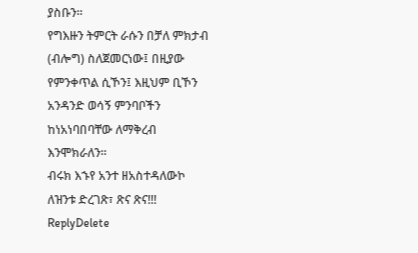ያስቡን።
የግእዙን ትምርት ራሱን በቻለ ምክታብ (ብሎግ) ስለጀመርነው፤ በዚያው የምንቀጥል ሲኾን፤ እዚህም ቢኾን አንዳንድ ወሳኝ ምንባቦችን ከነአነባበባቸው ለማቅረብ እንሞክራለን።
ብሩክ እኁየ አንተ ዘአስተዳለውኮ ለዝንቱ ድረገጽ፣ ጽና ጽና!!!
ReplyDelete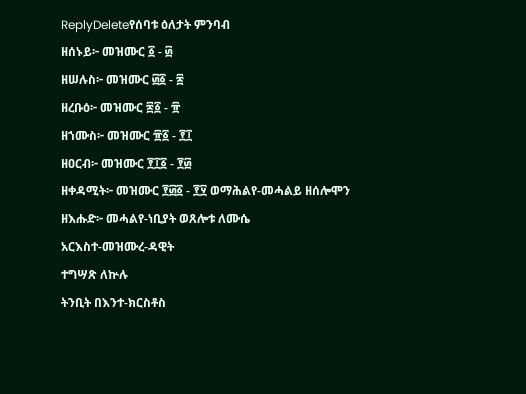ReplyDeleteየሰባቱ ዕለታት ምንባብ
ዘሰኑይ፦ መዝሙር ፩ - ፴
ዘሠሉስ፦ መዝሙር ፴፩ - ፷
ዘረቡዕ፦ መዝሙር ፷፩ - ፹
ዘኀሙስ፦ መዝሙር ፹፩ - ፻፲
ዘዐርብ፦ መዝሙር ፻፲፩ - ፻፴
ዘቀዳሚት፦ መዝሙር ፻፴፩ - ፻፶ ወማሕልየ-መሓልይ ዘሰሎሞን
ዘእሑድ፦ መሓልየ-ነቢያት ወጸሎቱ ለሙሴ
አርእስተ-መዝሙረ-ዳዊት
ተግሣጽ ለኵሉ
ትንቢት በእንተ-ክርስቶስ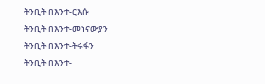ትንቢት በእንተ-ርእሱ
ትንቢት በእንተ-መነናውያን
ትንቢት በእንተ-ትሩፋን
ትንቢት በእንተ-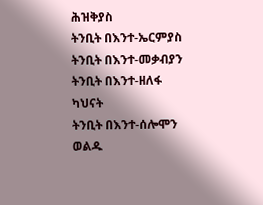ሕዝቅያስ
ትንቢት በእንተ-ኤርምያስ
ትንቢት በእንተ-መቃብያን
ትንቢት በእንተ-ዘለፋ ካህናት
ትንቢት በእንተ-ሰሎሞን ወልዱ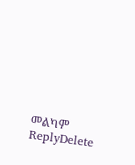መልካም
ReplyDelete